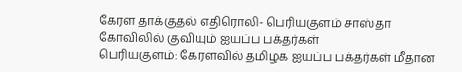கேரள தாக்குதல் எதிரொலி- பெரியகுளம் சாஸ்தா கோவிலில் குவியும் ஐயப்ப பக்தர்கள்
பெரியகுளம்: கேரளவில் தமிழக ஐயப்ப பக்தர்கள் மீதான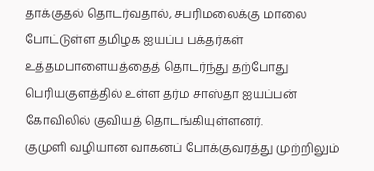தாக்குதல் தொடர்வதால், சபரிமலைக்கு மாலை போட்டுள்ள தமிழக ஐயப்ப பக்தர்கள் உத்தமபாளையத்தைத் தொடர்ந்து தற்போது பெரியகுளத்தில் உள்ள தர்ம சாஸ்தா ஐயப்பன் கோவிலில் குவியத் தொடங்கியுள்ளனர்.
குமுளி வழியான வாகனப் போக்குவரத்து முற்றிலும்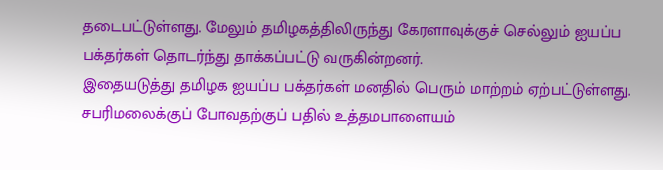தடைபட்டுள்ளது. மேலும் தமிழகத்திலிருந்து கேரளாவுக்குச் செல்லும் ஐயப்ப பக்தர்கள் தொடர்ந்து தாக்கப்பட்டு வருகின்றனர்.
இதையடுத்து தமிழக ஐயப்ப பக்தர்கள் மனதில் பெரும் மாற்றம் ஏற்பட்டுள்ளது. சபரிமலைக்குப் போவதற்குப் பதில் உத்தமபாளையம்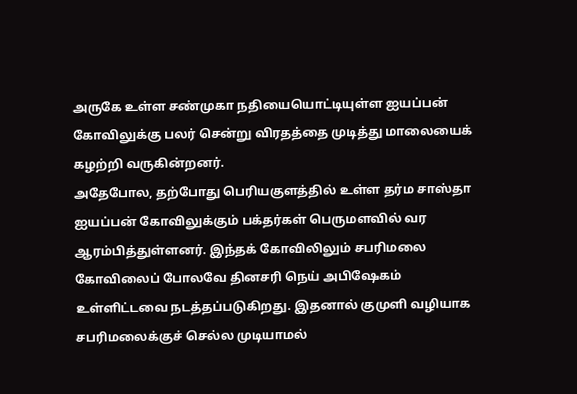அருகே உள்ள சண்முகா நதியையொட்டியுள்ள ஐயப்பன் கோவிலுக்கு பலர் சென்று விரதத்தை முடித்து மாலையைக் கழற்றி வருகின்றனர்.
அதேபோல, தற்போது பெரியகுளத்தில் உள்ள தர்ம சாஸ்தா ஐயப்பன் கோவிலுக்கும் பக்தர்கள் பெருமளவில் வர ஆரம்பித்துள்ளனர். இந்தக் கோவிலிலும் சபரிமலை கோவிலைப் போலவே தினசரி நெய் அபிஷேகம் உள்ளிட்டவை நடத்தப்படுகிறது. இதனால் குமுளி வழியாக சபரிமலைக்குச் செல்ல முடியாமல்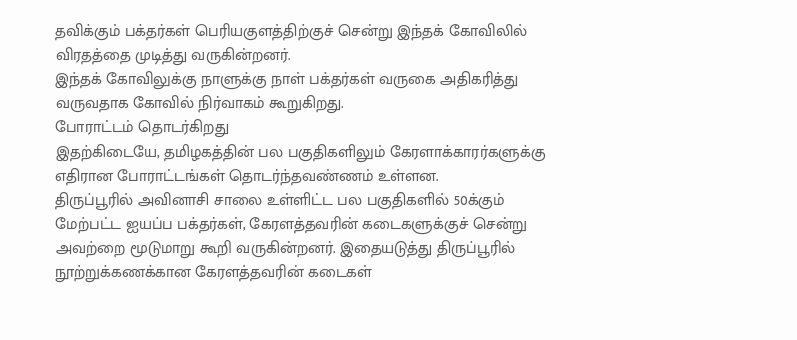தவிக்கும் பக்தர்கள் பெரியகுளத்திற்குச் சென்று இந்தக் கோவிலில் விரதத்தை முடித்து வருகின்றனர்.
இந்தக் கோவிலுக்கு நாளுக்கு நாள் பக்தர்கள் வருகை அதிகரித்து வருவதாக கோவில் நிர்வாகம் கூறுகிறது.
போராட்டம் தொடர்கிறது
இதற்கிடையே, தமிழகத்தின் பல பகுதிகளிலும் கேரளாக்காரர்களுக்கு எதிரான போராட்டங்கள் தொடர்ந்தவண்ணம் உள்ளன.
திருப்பூரில் அவினாசி சாலை உள்ளிட்ட பல பகுதிகளில் 50க்கும் மேற்பட்ட ஐயப்ப பக்தர்கள், கேரளத்தவரின் கடைகளுக்குச் சென்று அவற்றை மூடுமாறு கூறி வருகின்றனர். இதையடுத்து திருப்பூரில் நூற்றுக்கணக்கான கேரளத்தவரின் கடைகள்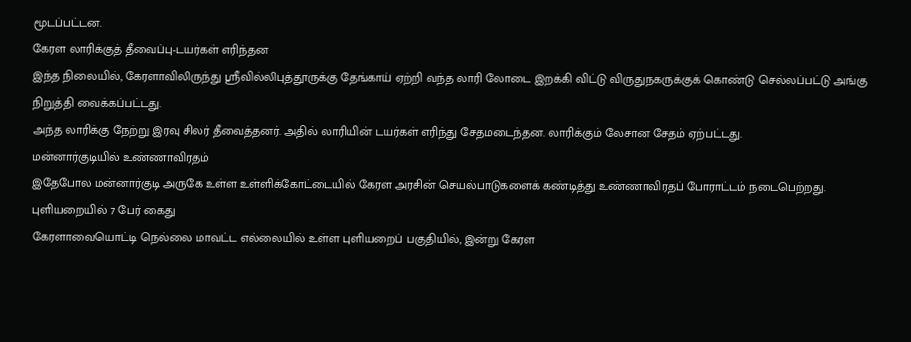மூடப்பட்டன.
கேரள லாரிக்குத் தீவைப்பு-டயர்கள் எரிந்தன
இந்த நிலையில், கேரளாவிலிருந்து ஸ்ரீவில்லிபுத்தூருக்கு தேங்காய் ஏற்றி வந்த லாரி லோடை இறக்கி விட்டு விருதுநகருக்குக் கொண்டு செல்லப்பட்டு அங்கு நிறுத்தி வைக்கப்பட்டது.
அந்த லாரிக்கு நேற்று இரவு சிலர் தீவைத்தனர். அதில் லாரியின் டயர்கள் எரிந்து சேதமடைந்தன. லாரிக்கும் லேசான சேதம் ஏற்பட்டது.
மன்னார்குடியில் உண்ணாவிரதம்
இதேபோல மன்னார்குடி அருகே உள்ள உள்ளிக்கோட்டையில் கேரள அரசின் செயல்பாடுகளைக் கண்டித்து உண்ணாவிரதப் போராட்டம் நடைபெற்றது.
புளியறையில் 7 பேர் கைது
கேரளாவையொட்டி நெல்லை மாவட்ட எல்லையில் உள்ள புளியறைப் பகுதியில், இன்று கேரள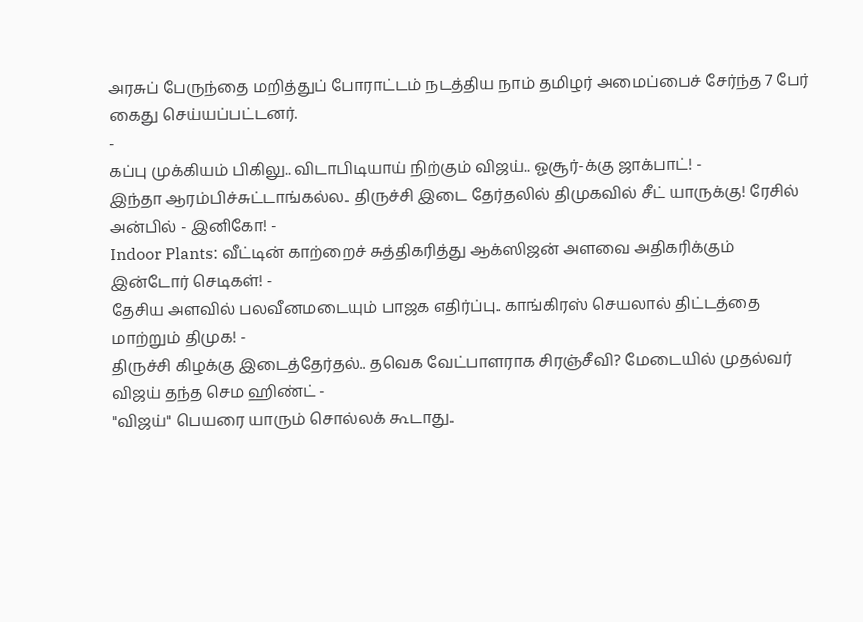அரசுப் பேருந்தை மறித்துப் போராட்டம் நடத்திய நாம் தமிழர் அமைப்பைச் சேர்ந்த 7 பேர் கைது செய்யப்பட்டனர்.
-
கப்பு முக்கியம் பிகிலு.. விடாபிடியாய் நிற்கும் விஜய்.. ஓசூர்-க்கு ஜாக்பாட்! -
இந்தா ஆரம்பிச்சுட்டாங்கல்ல.. திருச்சி இடை தேர்தலில் திமுகவில் சீட் யாருக்கு! ரேசில் அன்பில் - இனிகோ! -
Indoor Plants: வீட்டின் காற்றைச் சுத்திகரித்து ஆக்ஸிஜன் அளவை அதிகரிக்கும் இன்டோர் செடிகள்! -
தேசிய அளவில் பலவீனமடையும் பாஜக எதிர்ப்பு.. காங்கிரஸ் செயலால் திட்டத்தை மாற்றும் திமுக! -
திருச்சி கிழக்கு இடைத்தேர்தல்.. தவெக வேட்பாளராக சிரஞ்சீவி? மேடையில் முதல்வர் விஜய் தந்த செம ஹிண்ட் -
"விஜய்" பெயரை யாரும் சொல்லக் கூடாது..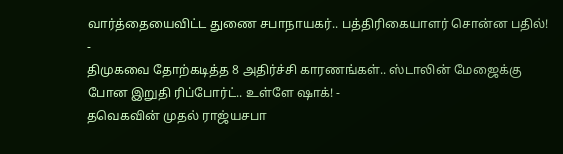வார்த்தையைவிட்ட துணை சபாநாயகர்.. பத்திரிகையாளர் சொன்ன பதில்! -
திமுகவை தோற்கடித்த 8 அதிர்ச்சி காரணங்கள்.. ஸ்டாலின் மேஜைக்கு போன இறுதி ரிப்போர்ட்.. உள்ளே ஷாக்! -
தவெகவின் முதல் ராஜ்யசபா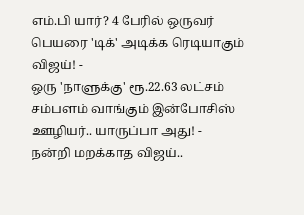எம்.பி யார்? 4 பேரில் ஒருவர் பெயரை 'டிக்' அடிக்க ரெடியாகும் விஜய்! -
ஒரு 'நாளுக்கு' ரூ.22.63 லட்சம் சம்பளம் வாங்கும் இன்போசிஸ் ஊழியர்.. யாருப்பா அது! -
நன்றி மறக்காத விஜய்..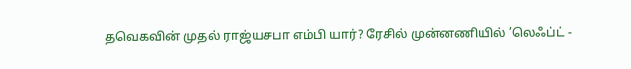தவெகவின் முதல் ராஜ்யசபா எம்பி யார்? ரேசில் முன்னணியில் ’லெஃப்ட் -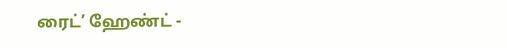ரைட்’ ஹேண்ட் -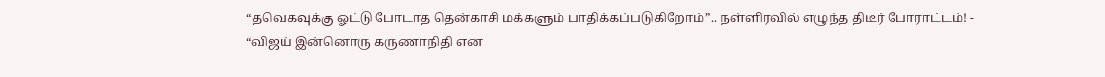“தவெகவுக்கு ஓட்டு போடாத தென்காசி மக்களும் பாதிக்கப்படுகிறோம்”.. நள்ளிரவில் எழுந்த திடீர் போராட்டம்! -
“விஜய் இன்னொரு கருணாநிதி என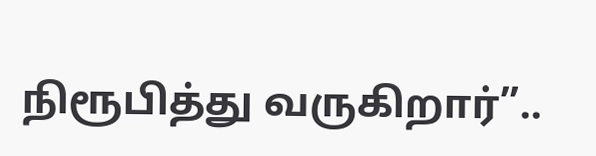நிரூபித்து வருகிறார்”..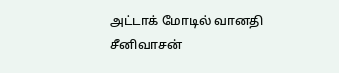அட்டாக் மோடில் வானதி சீனிவாசன்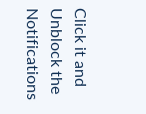Click it and Unblock the Notifications